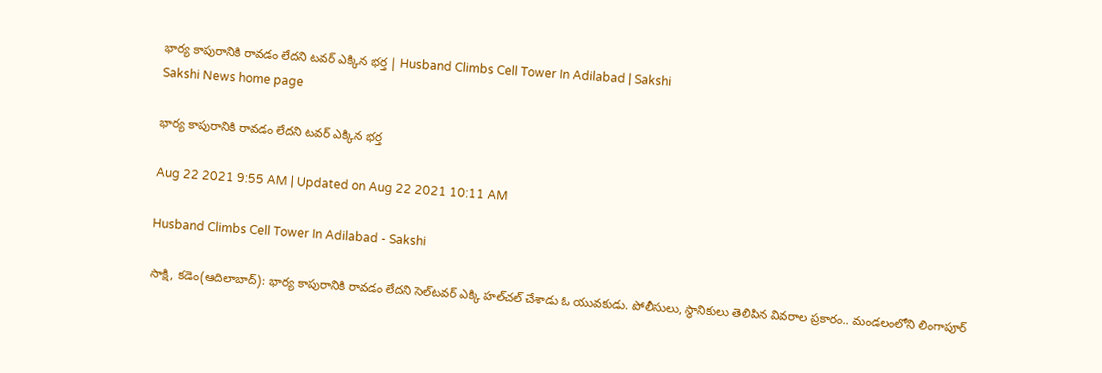భార్య కాపురానికి రావడం లేదని టవర్‌ ఎక్కిన భర్త | Husband Climbs Cell Tower In Adilabad | Sakshi
Sakshi News home page

భార్య కాపురానికి రావడం లేదని టవర్‌ ఎక్కిన భర్త

Aug 22 2021 9:55 AM | Updated on Aug 22 2021 10:11 AM

Husband Climbs Cell Tower In Adilabad - Sakshi

సాక్షి, కడెం(ఆదిలాబాద్‌): భార్య కాపురానికి రావడం లేదని సెల్‌టవర్‌ ఎక్కి హల్‌చల్‌ చేశాడు ఓ యువకుడు. పోలీసులు, స్థానికులు తెలిపిన వివరాల ప్రకారం.. మండలంలోని లింగాపూర్‌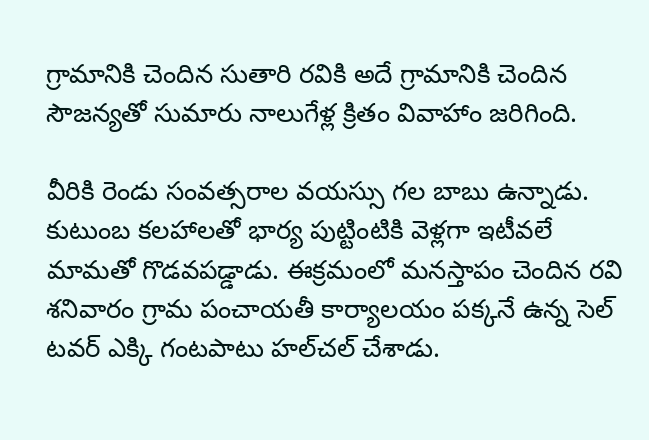గ్రామానికి చెందిన సుతారి రవికి అదే గ్రామానికి చెందిన సౌజన్యతో సుమారు నాలుగేళ్ల క్రితం వివాహాం జరిగింది.

వీరికి రెండు సంవత్సరాల వయస్సు గల బాబు ఉన్నాడు. కుటుంబ కలహాలతో భార్య పుట్టింటికి వెళ్లగా ఇటీవలే మామతో గొడవపడ్డాడు. ఈక్రమంలో మనస్తాపం చెందిన రవి శనివారం గ్రామ పంచాయతీ కార్యాలయం పక్కనే ఉన్న సెల్‌ టవర్‌ ఎక్కి గంటపాటు హల్‌చల్‌ చేశాడు.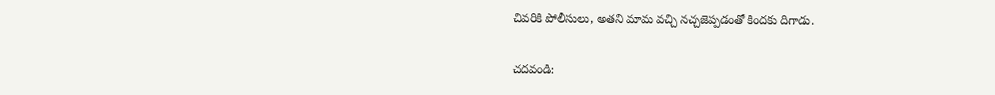చివరికి పోలీసులు, అతని మామ వచ్చి నచ్చజెప్పడంతో కిందకు దిగాడు.

చదవండి: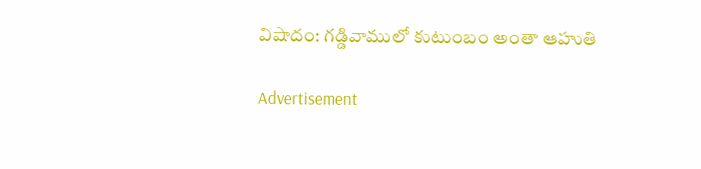విషాదం: గడ్డివాములో కుటుంబం అంతా ఆహుతి

Advertisement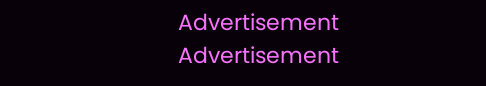Advertisement
Advertisement